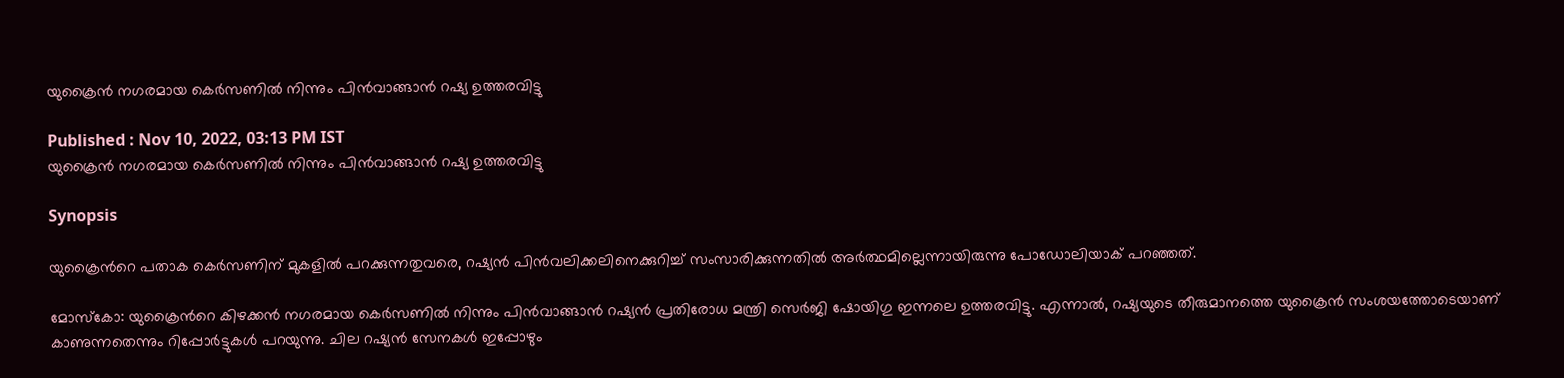യുക്രൈന്‍ നഗരമായ കെര്‍സണില്‍ നിന്നും പിന്‍വാങ്ങാന്‍ റഷ്യ ഉത്തരവിട്ടു

Published : Nov 10, 2022, 03:13 PM IST
യുക്രൈന്‍ നഗരമായ കെര്‍സണില്‍ നിന്നും പിന്‍വാങ്ങാന്‍ റഷ്യ ഉത്തരവിട്ടു

Synopsis

യുക്രൈന്‍റെ പതാക കെര്‍സണിന് മുകളില്‍ പറക്കുന്നതുവരെ, റഷ്യൻ പിൻവലിക്കലിനെക്കുറിച്ച് സംസാരിക്കുന്നതിൽ അർത്ഥമില്ലെന്നായിരുന്നു പോഡോലിയാക് പറഞ്ഞത്.

മോസ്കോ: യുക്രൈന്‍റെ കിഴക്കന്‍ നഗരമായ കെര്‍സണില്‍ നിന്നും പിന്‍വാങ്ങാന്‍ റഷ്യൻ പ്രതിരോധ മന്ത്രി സെർജി ഷോയിഗു ഇന്നലെ ഉത്തരവിട്ടു. എന്നാല്‍, റഷ്യയുടെ തീരുമാനത്തെ യുക്രൈന്‍ സംശയത്തോടെയാണ് കാണുന്നതെന്നും റിപ്പോര്‍ട്ടുകള്‍ പറയുന്നു. ചില റഷ്യൻ സേനകൾ ഇപ്പോഴും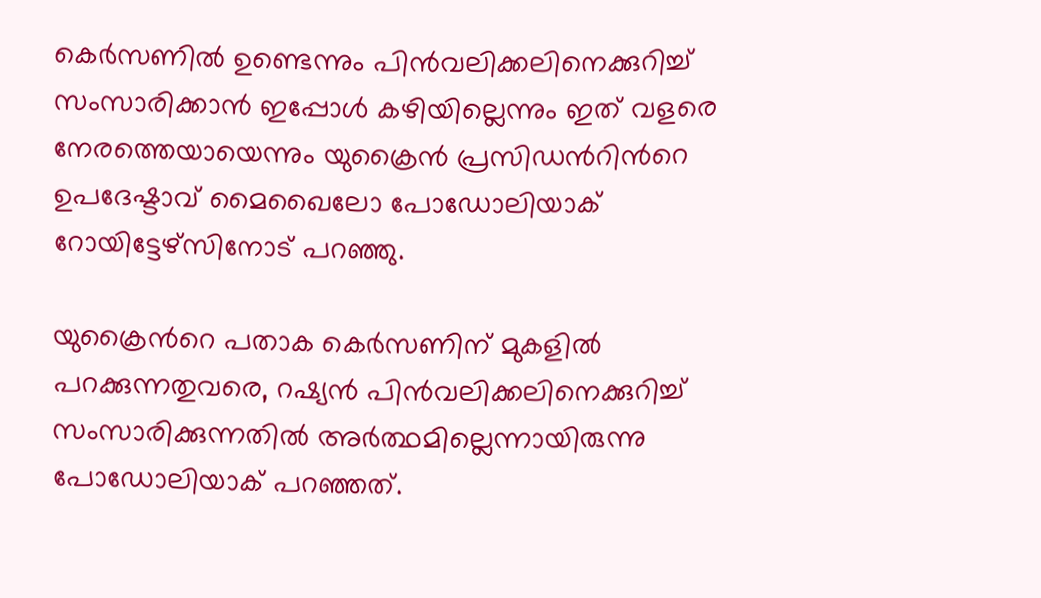കെർസണിൽ ഉണ്ടെന്നും പിൻവലിക്കലിനെക്കുറിച്ച് സംസാരിക്കാൻ ഇപ്പോള്‍ കഴിയില്ലെന്നും ഇത് വളരെ നേരത്തെയായെന്നും യുക്രൈന്‍ പ്രസിഡന്‍റിന്‍റെ ഉപദേഷ്ടാവ് മൈഖൈലോ പോഡോലിയാക് റോയിട്ടേഴ്സിനോട് പറഞ്ഞു.

യുക്രൈന്‍റെ പതാക കെര്‍സണിന് മുകളില്‍ പറക്കുന്നതുവരെ, റഷ്യൻ പിൻവലിക്കലിനെക്കുറിച്ച് സംസാരിക്കുന്നതിൽ അർത്ഥമില്ലെന്നായിരുന്നു പോഡോലിയാക് പറഞ്ഞത്.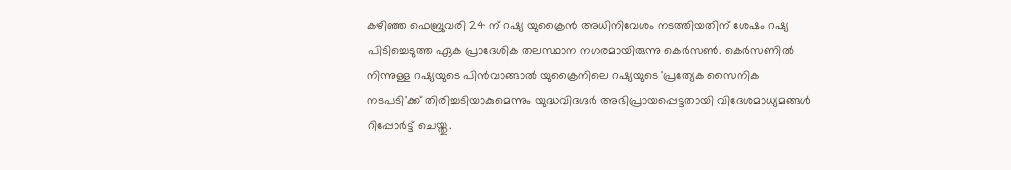കഴിഞ്ഞ ഫെബ്രുവരി 24 ന് റഷ്യ യുക്രൈന്‍ അധിനിവേശം നടത്തിയതിന് ശേഷം റഷ്യ പിടിച്ചെടുത്ത ഏക പ്രാദേശിക തലസ്ഥാന നഗരമായിരുന്നു കെര്‍സണ്‍. കെര്‍സണില്‍ നിന്നുള്ള റഷ്യയുടെ പിന്‍വാങ്ങാല്‍ യുക്രൈനിലെ റഷ്യയുടെ 'പ്രത്യേക സൈനിക നടപടി'ക്ക് തിരിച്ചടിയാകുമെന്നും യുദ്ധവിദഗ്ദര്‍ അഭിപ്രായപ്പെട്ടതായി വിദേശമാധ്യമങ്ങള്‍ റിപ്പോര്‍ട്ട് ചെയ്തു.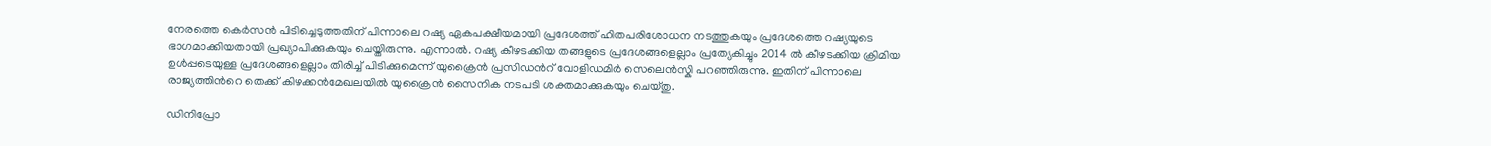നേരത്തെ കെര്‍സന്‍ പിടിച്ചെടുത്തതിന് പിന്നാലെ റഷ്യ ഏകപക്ഷീയമായി പ്രദേശത്ത് ഹിതപരിശോധന നടത്തുകയും പ്രദേശത്തെ റഷ്യയുടെ ഭാഗമാക്കിയതായി പ്രഖ്യാപിക്കുകയും ചെയ്തിരുന്നു. എന്നാല്‍. റഷ്യ കീഴടക്കിയ തങ്ങളുടെ പ്രദേശങ്ങളെല്ലാം പ്രത്യേകിച്ചും 2014 ല്‍ കീഴടക്കിയ ക്രിമിയ ഉള്‍പ്പടെയുള്ള പ്രദേശങ്ങളെല്ലാം തിരിച്ച് പിടിക്കുമെന്ന് യുക്രൈന്‍ പ്രസിഡന്‍റ് വോളിഡമിര്‍ സെലെന്‍സ്കി പറഞ്ഞിരുന്നു. ഇതിന് പിന്നാലെ രാജ്യത്തിന്‍റെ തെക്ക് കിഴക്കന്‍മേഖലയില്‍ യുക്രൈന്‍ സൈനിക നടപടി ശക്തമാക്കുകയും ചെയ്തു.

ഡിനിപ്രോ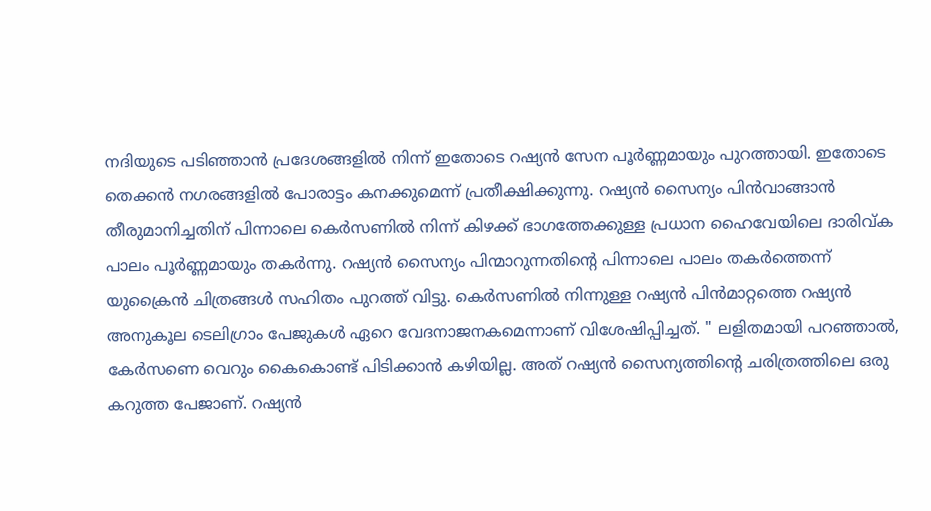നദിയുടെ പടിഞ്ഞാന്‍ പ്രദേശങ്ങളില്‍ നിന്ന് ഇതോടെ റഷ്യന്‍ സേന പൂര്‍ണ്ണമായും പുറത്തായി. ഇതോടെ തെക്കന്‍ നഗരങ്ങളില്‍ പോരാട്ടം കനക്കുമെന്ന് പ്രതീക്ഷിക്കുന്നു. റഷ്യന്‍ സൈന്യം പിന്‍വാങ്ങാന്‍ തീരുമാനിച്ചതിന് പിന്നാലെ കെർസണിൽ നിന്ന് കിഴക്ക് ഭാഗത്തേക്കുള്ള പ്രധാന ഹൈവേയിലെ ദാരിവ്ക പാലം പൂർണ്ണമായും തകർന്നു. റഷ്യന്‍ സൈന്യം പിന്മാറുന്നതിന്‍റെ പിന്നാലെ പാലം തകര്‍ത്തെന്ന് യുക്രൈന്‍ ചിത്രങ്ങള്‍ സഹിതം പുറത്ത് വിട്ടു. കെര്‍സണില്‍ നിന്നുള്ള റഷ്യന്‍ പിന്‍മാറ്റത്തെ റഷ്യന്‍ അനുകൂല ടെലിഗ്രാം പേജുകള്‍ ഏറെ വേദനാജനകമെന്നാണ് വിശേഷിപ്പിച്ചത്. " ലളിതമായി പറഞ്ഞാൽ, കേർസണെ വെറും കൈകൊണ്ട് പിടിക്കാൻ കഴിയില്ല. അത് റഷ്യൻ സൈന്യത്തിന്‍റെ ചരിത്രത്തിലെ ഒരു കറുത്ത പേജാണ്. റഷ്യൻ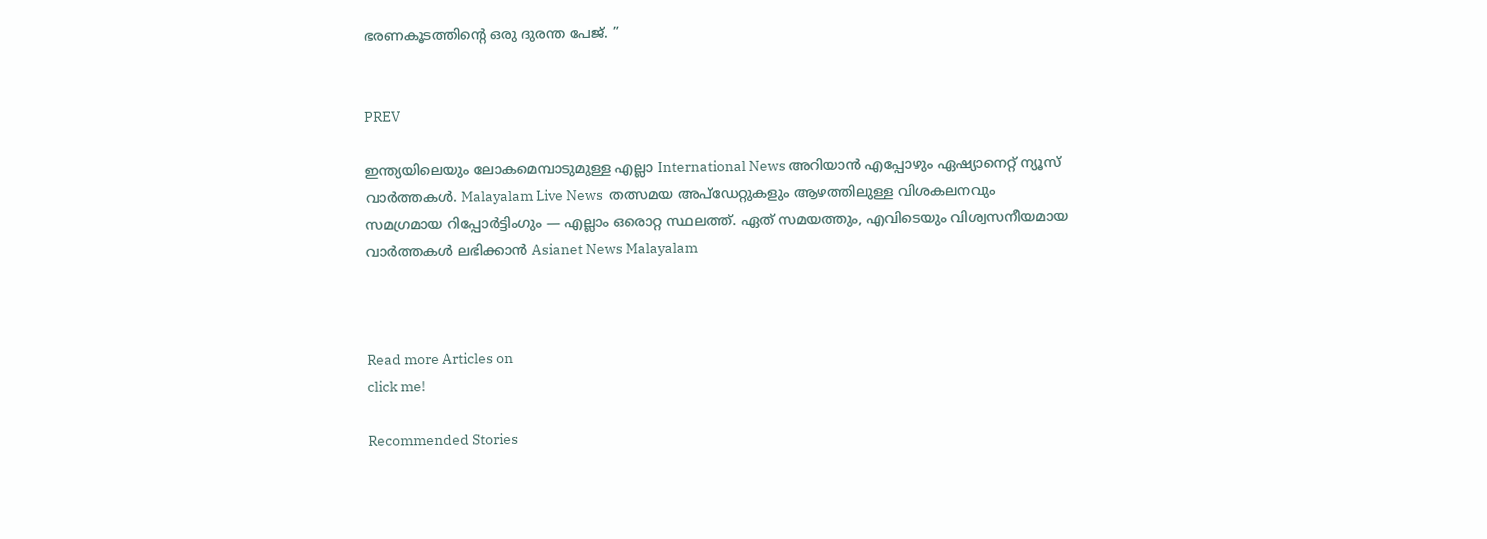ഭരണകൂടത്തിന്‍റെ ഒരു ദുരന്ത പേജ്. ”


PREV

ഇന്ത്യയിലെയും ലോകമെമ്പാടുമുള്ള എല്ലാ International News അറിയാൻ എപ്പോഴും ഏഷ്യാനെറ്റ് ന്യൂസ് വാർത്തകൾ. Malayalam Live News  തത്സമയ അപ്‌ഡേറ്റുകളും ആഴത്തിലുള്ള വിശകലനവും സമഗ്രമായ റിപ്പോർട്ടിംഗും — എല്ലാം ഒരൊറ്റ സ്ഥലത്ത്. ഏത് സമയത്തും, എവിടെയും വിശ്വസനീയമായ വാർത്തകൾ ലഭിക്കാൻ Asianet News Malayalam



Read more Articles on
click me!

Recommended Stories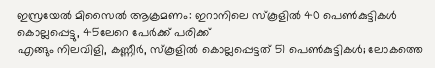ഇസ്രയേൽ മിസൈൽ ആക്രമണം: ഇറാനിലെ സ്‌കൂളിൽ 40 പെൺകുട്ടികൾ കൊല്ലപ്പെട്ടു, 45ലേറെ പേർക്ക് പരിക്ക്
എങ്ങും നിലവിളി, കണ്ണീർ, സ്കൂളിൽ കൊല്ലപ്പെട്ടത് 51 പെൺകുട്ടികൾ; ലോകത്തെ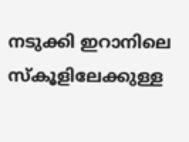നടുക്കി ഇറാനിലെ സ്കൂളിലേക്കുള്ള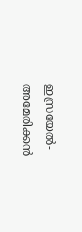ഇസ്രയേൽ-അമേരിക്കൻ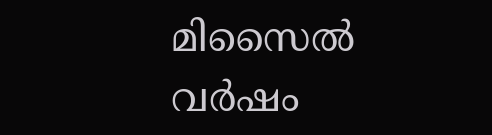മിസൈൽ വർഷം